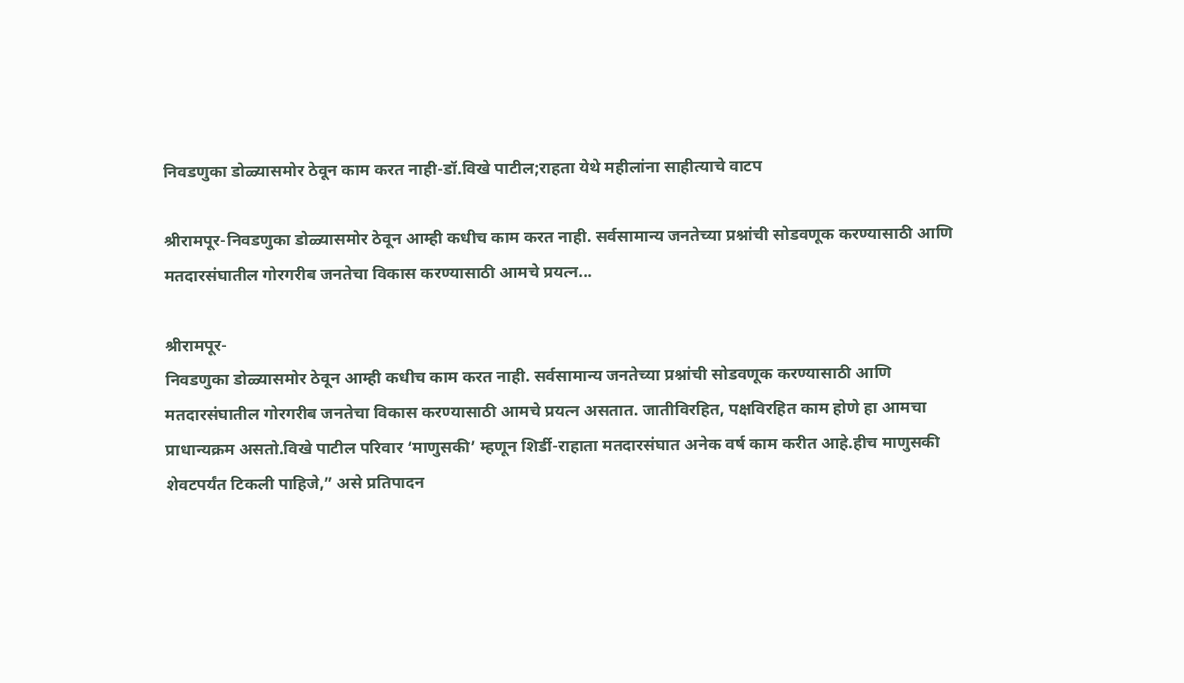निवडणुका डोळ्यासमोर ठेवून काम करत नाही-डॉ.विखे पाटील;राहता येथे महीलांना साहीत्याचे वाटप

श्रीरामपूर-निवडणुका डोळ्यासमोर ठेवून आम्ही कधीच काम करत नाही. सर्वसामान्य जनतेच्या प्रश्नांची सोडवणूक करण्यासाठी आणि मतदारसंघातील गोरगरीब जनतेचा विकास करण्यासाठी आमचे प्रयत्न...

श्रीरामपूर-
निवडणुका डोळ्यासमोर ठेवून आम्ही कधीच काम करत नाही. सर्वसामान्य जनतेच्या प्रश्नांची सोडवणूक करण्यासाठी आणि मतदारसंघातील गोरगरीब जनतेचा विकास करण्यासाठी आमचे प्रयत्न असतात. जातीविरहित, पक्षविरहित काम होणे हा आमचा प्राधान्यक्रम असतो.विखे पाटील परिवार ‘माणुसकी’ म्हणून शिर्डी-राहाता मतदारसंघात अनेक वर्ष काम करीत आहे.हीच माणुसकी शेवटपर्यंत टिकली पाहिजे,” असे प्रतिपादन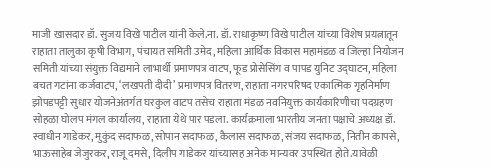माजी खासदार डॉ. सुजय विखे पाटील यांनी केले.ना. डॉ. राधाकृष्ण विखे पाटील यांच्या विशेष प्रयत्नातून राहाता तालुका कृषी विभाग, पंचायत समिती उमेद, महिला आर्थिक विकास महामंडळ व जिल्हा नियोजन समिती यांच्या संयुक्त विद्यमाने लाभार्थी प्रमाणपत्र वाटप, फूड प्रोसेसिंग व पापड युनिट उद्‌घाटन, महिला बचत गटांना कर्जवाटप, ‘लखपती दीदी’ प्रमाणपत्र वितरण, राहाता नगरपरिषद एकात्मिक गृहनिर्माण झोपडपट्टी सुधार योजनेअंतर्गत घरकुल वाटप तसेच राहाता मंडळ नवनियुक्त कार्यकारिणीचा पदग्रहण सोहळा घोलप मंगल कार्यालय, राहाता येथे पार पडला. कार्यक्रमाला भारतीय जनता पक्षाचे अध्यक्ष डॉ. स्वाधीन गाडेकर, मुकुंद सदाफळ, सोपान सदाफळ, कैलास सदाफळ, संजय सदाफळ, नितीन कापसे, भाऊसाहेब जेजुरकर, राजू दमसे, दिलीप गाडेकर यांच्यासह अनेक मान्यवर उपस्थित होते.यावेळी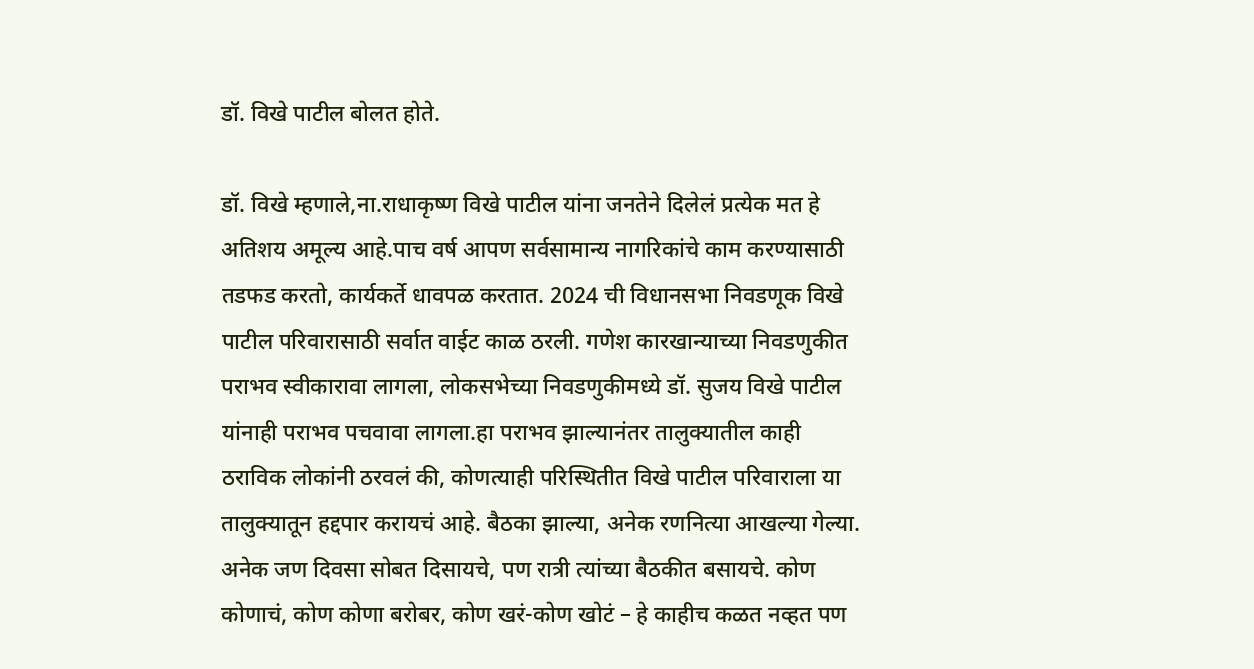डॉ. विखे पाटील बोलत होते.

डॉ. विखे म्हणाले,ना.राधाकृष्ण विखे पाटील यांना जनतेने दिलेलं प्रत्येक मत हे अतिशय अमूल्य आहे.पाच वर्ष आपण सर्वसामान्य नागरिकांचे काम करण्यासाठी तडफड करतो, कार्यकर्ते धावपळ करतात. 2024 ची विधानसभा निवडणूक विखे पाटील परिवारासाठी सर्वात वाईट काळ ठरली. गणेश कारखान्याच्या निवडणुकीत पराभव स्वीकारावा लागला, लोकसभेच्या निवडणुकीमध्ये डॉ. सुजय विखे पाटील यांनाही पराभव पचवावा लागला.हा पराभव झाल्यानंतर तालुक्यातील काही ठराविक लोकांनी ठरवलं की, कोणत्याही परिस्थितीत विखे पाटील परिवाराला या तालुक्यातून हद्दपार करायचं आहे. बैठका झाल्या, अनेक रणनित्या आखल्या गेल्या. अनेक जण दिवसा सोबत दिसायचे, पण रात्री त्यांच्या बैठकीत बसायचे. कोण कोणाचं, कोण कोणा बरोबर, कोण खरं-कोण खोटं – हे काहीच कळत नव्हत पण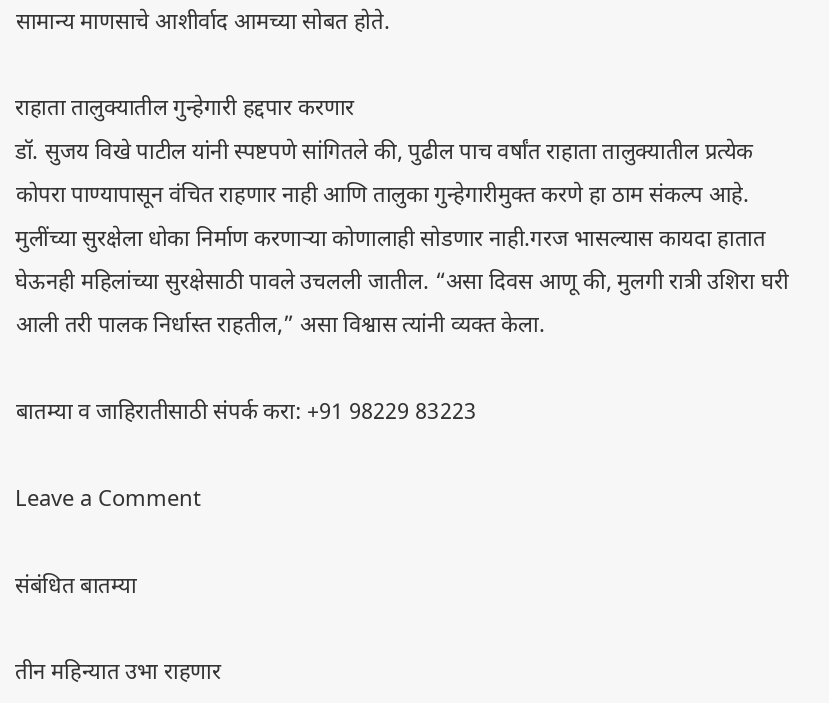सामान्य माणसाचे आशीर्वाद आमच्या सोबत होते.

राहाता तालुक्यातील गुन्हेगारी हद्दपार करणार
डॉ. सुजय विखे पाटील यांनी स्पष्टपणे सांगितले की, पुढील पाच वर्षांत राहाता तालुक्यातील प्रत्येक कोपरा पाण्यापासून वंचित राहणार नाही आणि तालुका गुन्हेगारीमुक्त करणे हा ठाम संकल्प आहे. मुलींच्या सुरक्षेला धोका निर्माण करणाऱ्या कोणालाही सोडणार नाही.गरज भासल्यास कायदा हातात घेऊनही महिलांच्या सुरक्षेसाठी पावले उचलली जातील. “असा दिवस आणू की, मुलगी रात्री उशिरा घरी आली तरी पालक निर्धास्त राहतील,” असा विश्वास त्यांनी व्यक्त केला.

बातम्या व जाहिरातीसाठी संपर्क करा: +91 98229 83223

Leave a Comment

संबंधित बातम्या

तीन महिन्यात उभा राहणार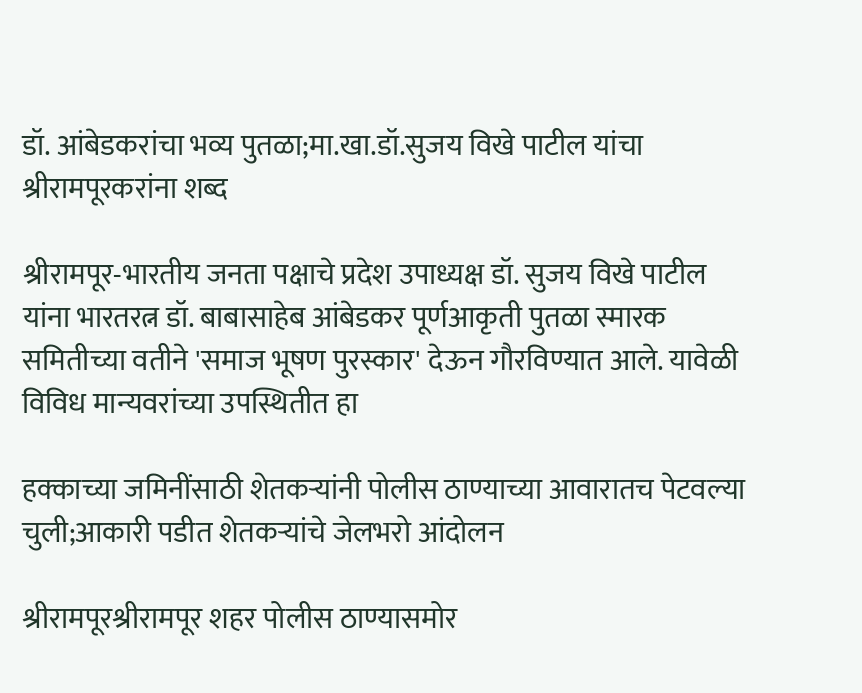डॉ. आंबेडकरांचा भव्य पुतळा;मा.खा.डॉ.सुजय विखे पाटील यांचा श्रीरामपूरकरांना शब्द

श्रीरामपूर-भारतीय जनता पक्षाचे प्रदेश उपाध्यक्ष डॉ. सुजय विखे पाटील यांना भारतरत्न डॉ. बाबासाहेब आंबेडकर पूर्णआकृती पुतळा स्मारक समितीच्या वतीने 'समाज भूषण पुरस्कार' देऊन गौरविण्यात आले. यावेळी विविध मान्यवरांच्या उपस्थितीत हा

हक्काच्या जमिनींसाठी शेतकऱ्यांनी पोलीस ठाण्याच्या आवारातच पेटवल्या चुली;आकारी पडीत शेतकऱ्यांचे जेलभरो आंदोलन

श्रीरामपूरश्रीरामपूर शहर पोलीस ठाण्यासमोर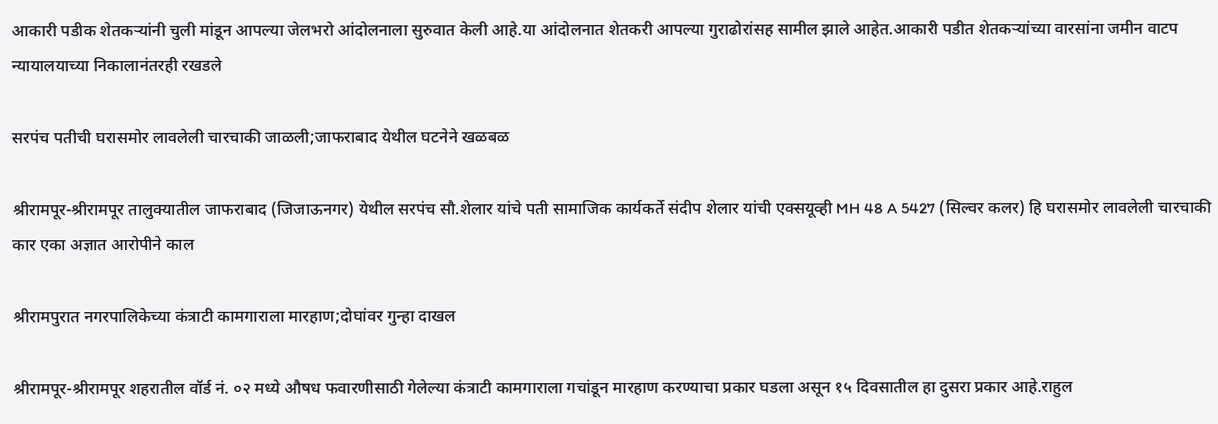आकारी पडीक शेतकऱ्यांनी चुली मांडून आपल्या जेलभरो आंदोलनाला सुरुवात केली आहे.या आंदोलनात शेतकरी आपल्या गुराढोरांसह सामील झाले आहेत.आकारी पडीत शेतकऱ्यांच्या वारसांना जमीन वाटप न्यायालयाच्या निकालानंतरही रखडले

सरपंच पतीची घरासमोर लावलेली चारचाकी जाळली;जाफराबाद येथील घटनेने खळबळ

श्रीरामपूर-श्रीरामपूर तालुक्यातील जाफराबाद (जिजाऊनगर) येथील सरपंच सौ.शेलार यांचे पती सामाजिक कार्यकर्ते संदीप शेलार यांची एक्सयूव्ही MH 48 A 5427 (सिल्वर कलर) हि घरासमोर लावलेली चारचाकी कार एका अज्ञात आरोपीने काल

श्रीरामपुरात नगरपालिकेच्या कंत्राटी कामगाराला मारहाण;दोघांवर गुन्हा दाखल

श्रीरामपूर-श्रीरामपूर शहरातील वॉर्ड नं. ०२ मध्ये औषध फवारणीसाठी गेलेल्या कंत्राटी कामगाराला गचांडून मारहाण करण्याचा प्रकार घडला असून १५ दिवसातील हा दुसरा प्रकार आहे.राहुल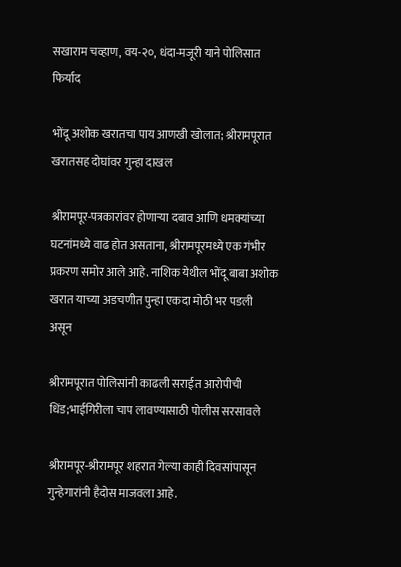सखाराम चव्हाण, वय-२०, धंदा-मजूरी याने पोलिसात फिर्याद

भोंदू अशोक खरातचा पाय आणखी खोलात; श्रीरामपूरात खरातसह दोघांवर गुन्हा दाखल

श्रीरामपूर-पत्रकारांवर होणाऱ्या दबाव आणि धमक्यांच्या घटनांमध्ये वाढ होत असताना, श्रीरामपूरमध्ये एक गंभीर प्रकरण समोर आले आहे. नाशिक येथील भोंदू बाबा अशोक खरात याच्या अडचणीत पुन्हा एकदा मोठी भर पडली असून

श्रीरामपूरात पोलिसांनी काढली सराईत आरोपीची धिंड;भाईगिरीला चाप लावण्यासाठी पोलीस सरसावले

श्रीरामपूर-श्रीरामपूर शहरात गेल्या काही दिवसांपासून गुन्हेगारांनी हैदोस माजवला आहे.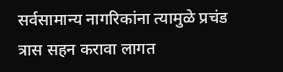सर्वसामान्य नागरिकांना त्यामुळे प्रचंड त्रास सहन करावा लागत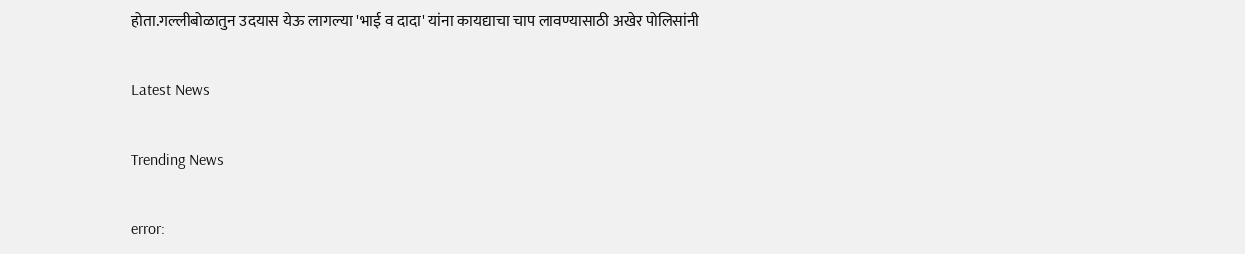होता.गल्लीबोळातुन उदयास येऊ लागल्या 'भाई व दादा' यांना कायद्याचा चाप लावण्यासाठी अखेर पोलिसांनी

Latest News

Trending News

error: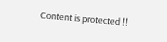Content is protected !!